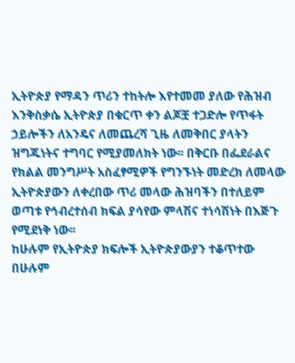ኢትዮጵያ የማዳን ጥሪን ተከትሎ እየተመመ ያለው የሕዝብ እንቅስቃሴ ኢትዮጵያ በቁርጥ ቀን ልጆቿ ተጋድሎ የጥፋት ኃይሎችን ለአንዴና ለመጨረሻ ጊዜ ለመቅበር ያላትን ዝግጁነትና ተግባር የሚያመለክት ነው፡፡ በቅርቡ በፌደራልና የክልል መንግሥት አስፈፃሚዎች የግንኙነት መድረክ ለመላው ኢትዮጵያውን ለቀረበው ጥሪ መላው ሕዝባችን በተለይም ወጣቱ የኅብረተሰብ ክፍል ያሳየው ምላሽና ተነሳሽነት በእጅጉ የሚደነቅ ነው፡፡
ከሁሉም የኢትዮጵያ ክፍሎች ኢትዮጵያውያን ተቆጥተው በሁሉም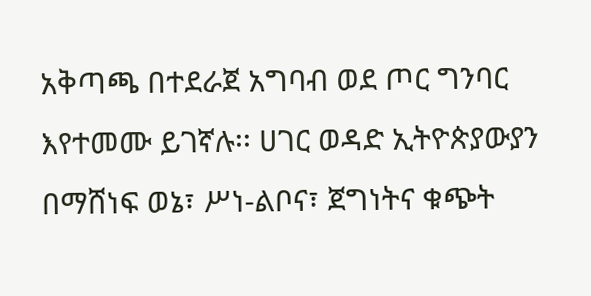አቅጣጫ በተደራጀ አግባብ ወደ ጦር ግንባር እየተመሙ ይገኛሉ፡፡ ሀገር ወዳድ ኢትዮጵያውያን በማሸነፍ ወኔ፣ ሥነ-ልቦና፣ ጀግነትና ቁጭት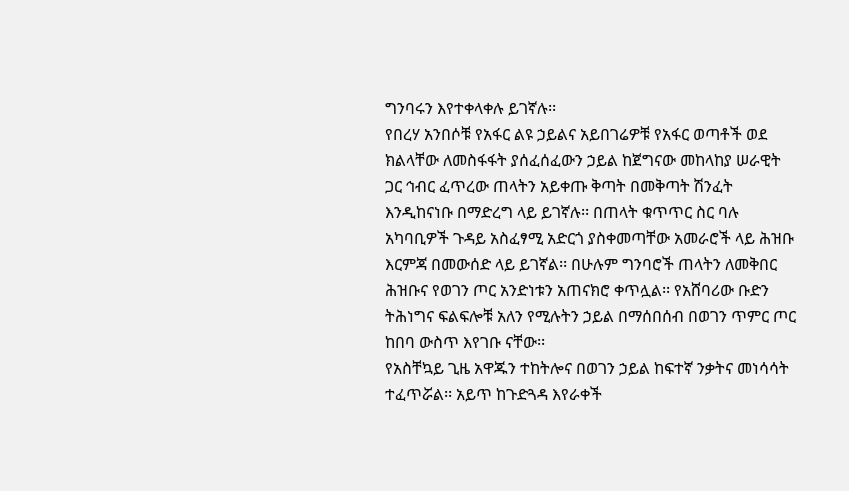ግንባሩን እየተቀላቀሉ ይገኛሉ፡፡
የበረሃ አንበሶቹ የአፋር ልዩ ኃይልና አይበገሬዎቹ የአፋር ወጣቶች ወደ ክልላቸው ለመስፋፋት ያሰፈሰፈውን ኃይል ከጀግናው መከላከያ ሠራዊት ጋር ኅብር ፈጥረው ጠላትን አይቀጡ ቅጣት በመቅጣት ሽንፈት እንዲከናነቡ በማድረግ ላይ ይገኛሉ፡፡ በጠላት ቁጥጥር ስር ባሉ አካባቢዎች ጉዳይ አስፈፃሚ አድርጎ ያስቀመጣቸው አመራሮች ላይ ሕዝቡ እርምጃ በመውሰድ ላይ ይገኛል፡፡ በሁሉም ግንባሮች ጠላትን ለመቅበር ሕዝቡና የወገን ጦር አንድነቱን አጠናክሮ ቀጥሏል፡፡ የአሸባሪው ቡድን ትሕነግና ፍልፍሎቹ አለን የሚሉትን ኃይል በማሰበሰብ በወገን ጥምር ጦር ከበባ ውስጥ እየገቡ ናቸው፡፡
የአስቸኳይ ጊዜ አዋጁን ተከትሎና በወገን ኃይል ከፍተኛ ንቃትና መነሳሳት ተፈጥሯል፡፡ አይጥ ከጉድጓዳ እየራቀች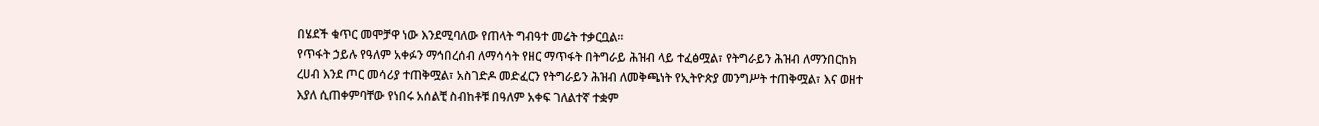በሄደች ቁጥር መሞቻዋ ነው እንደሚባለው የጠላት ግብዓተ መሬት ተቃርቧል፡፡
የጥፋት ኃይሉ የዓለም አቀፉን ማኅበረሰብ ለማሳሳት የዘር ማጥፋት በትግራይ ሕዝብ ላይ ተፈፅሟል፣ የትግራይን ሕዝብ ለማንበርከክ ረሀብ እንደ ጦር መሳሪያ ተጠቅሟል፣ አስገድዶ መድፈርን የትግራይን ሕዝብ ለመቅጫነት የኢትዮጵያ መንግሥት ተጠቅሟል፣ እና ወዘተ እያለ ሲጠቀምባቸው የነበሩ አሰልቺ ስብከቶቹ በዓለም አቀፍ ገለልተኛ ተቋም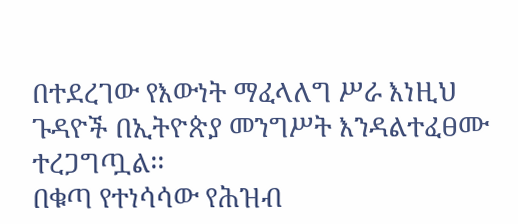በተደረገው የእውነት ማፈላለግ ሥራ እነዚህ ጉዳዮች በኢትዮጵያ መንግሥት እንዳልተፈፀሙ ተረጋግጧል፡፡
በቁጣ የተነሳሳው የሕዝብ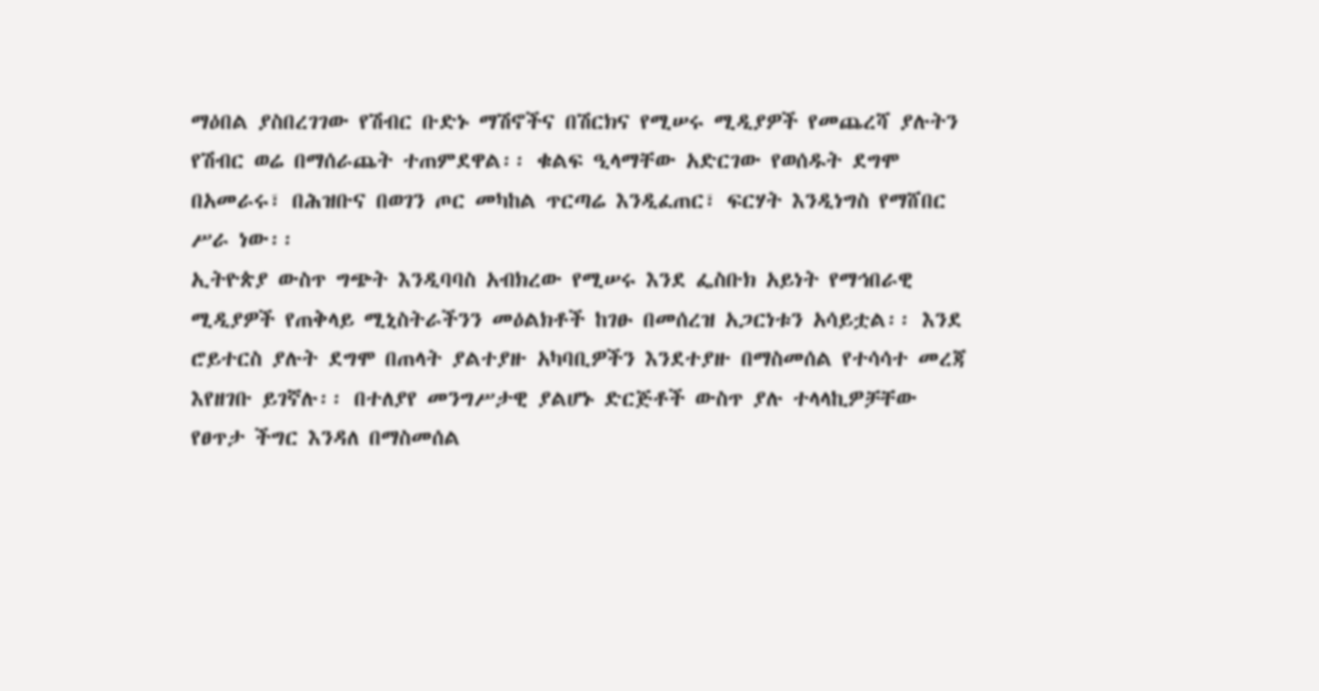ማዕበል ያስበረገገው የሽብር ቡድኑ ማሽኖችና በሽርክና የሚሠሩ ሚዲያዎች የመጨረሻ ያሉትን የሽብር ወሬ በማሰራጨት ተጠምደዋል፡፡ ቁልፍ ዒላማቸው አድርገው የወሰዱት ደግሞ በአመራሩ፣ በሕዝቡና በወገን ጦር መካከል ጥርጣሬ እንዲፈጠር፣ ፍርሃት እንዲነግስ የማሸበር ሥራ ነው፡፡
ኢትዮጵያ ውስጥ ግጭት እንዲባባስ አብክረው የሚሠሩ እንደ ፌስቡክ አይነት የማኅበራዊ ሚዲያዎች የጠቅላይ ሚኒስትራችንን መዕልክቶች ከገፁ በመሰረዝ አጋርነቱን አሳይቷል፡፡ እንደ ሮይተርስ ያሉት ደግሞ በጠላት ያልተያዙ አካባቢዎችን እንደተያዙ በማስመሰል የተሳሳተ መረጃ እየዘገቡ ይገኛሉ፡፡ በተለያየ መንግሥታዊ ያልሆኑ ድርጅቶች ውስጥ ያሉ ተላላኪዎቻቸው የፀጥታ ችግር እንዳለ በማስመሰል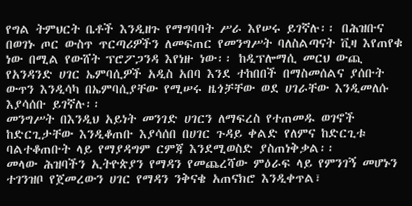የግል ትምህርት ቤቶች እንዲዘጉ የማግባባት ሥራ እየሠሩ ይገኛሉ፡፡ በሕዝቡና በወገኑ ጦር ውስጥ ጥርጣሪዎችን ለመፍጠር የመንግሥት ባለስልጣናት ቪዛ እየጠየቁ ነው በሚል የውሸት ፕሮፖጋንዳ እየነዙ ነው፡፡ ከዲፕሎማሲ መርህ ውጪ የአንዳንድ ሀገር ኤምባሲዎች አዲስ አበባ እንደ ተከበበች በማስመሰልና ያሰቡት ውጥን እንዲሳካ በኤምባሲያቸው የሚሠሩ ዜጎቻቸው ወደ ሀገራቸው እንዲመለሱ እያሳሰቡ ይገኛሉ፡፡
መንግሥት በእንዲህ አይነት መንገድ ሀገርን ለማፍረስ የተጠመዱ ወገኖች ከድርጊታቸው እንዲቆጠቡ እያሳሰበ በሀገር ጉዳይ ቀልድ የለምና ከድርጊቱ ባልተቆጠቡት ላይ የማያዳግም ርምጃ እንደሚወስድ ያስጠነቅቃል፡፡
መላው ሕዝባችን ኢትዮጵያን የማዳን የመጨረሻው ምዕራፍ ላይ የምንገኝ መሆኑን ተገንዝቦ የጀመረውን ሀገር የማዳን ንቅናቄ አጠናክሮ እንዲቀጥል፣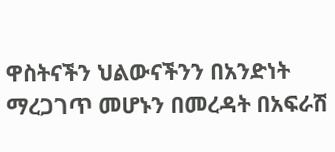ዋስትናችን ህልውናችንን በአንድነት ማረጋገጥ መሆኑን በመረዳት በአፍራሽ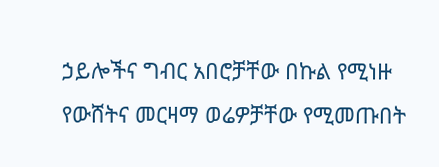ኃይሎችና ግብር አበሮቻቸው በኩል የሚነዙ የውሸትና መርዛማ ወሬዎቻቸው የሚመጡበት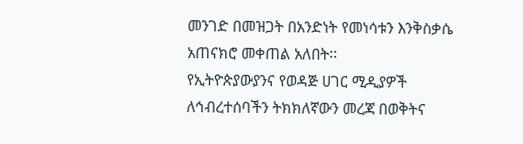መንገድ በመዝጋት በአንድነት የመነሳቱን እንቅስቃሴ አጠናክሮ መቀጠል አለበት፡፡
የኢትዮጵያውያንና የወዳጅ ሀገር ሚዲያዎች ለኅብረተሰባችን ትክክለኛውን መረጃ በወቅትና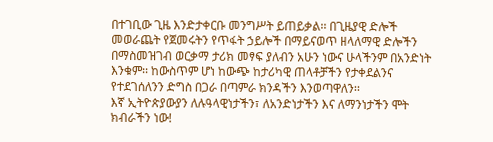በተገቢው ጊዜ እንድታቀርቡ መንግሥት ይጠይቃል፡፡ በጊዜያዊ ድሎች መወራጨት የጀመሩትን የጥፋት ኃይሎች በማይናወጥ ዘላለማዊ ድሎችን በማስመዝገብ ወርቃማ ታሪክ መፃፍ ያለብን አሁን ነውና ሁላችንም በአንድነት እንቁም፡፡ ከውስጥም ሆነ ከውጭ ከታሪካዊ ጠላቶቻችን የታቀደልንና የተደገሰለንን ድግስ በጋራ በጣምራ ክንዳችን እንወጣዋለን፡፡
እኛ ኢትዮጵያውያን ለሉዓላዊነታችን፣ ለአንድነታችን እና ለማንነታችን ሞት ክብራችን ነው!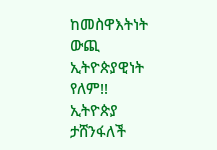ከመስዋእትነት ውጪ ኢትዮጵያዊነት የለም!!
ኢትዮጵያ ታሸንፋለች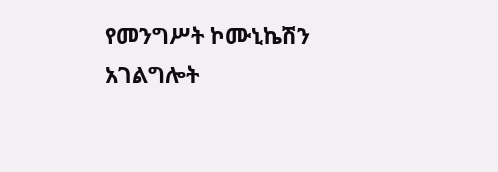የመንግሥት ኮሙኒኬሽን አገልግሎት